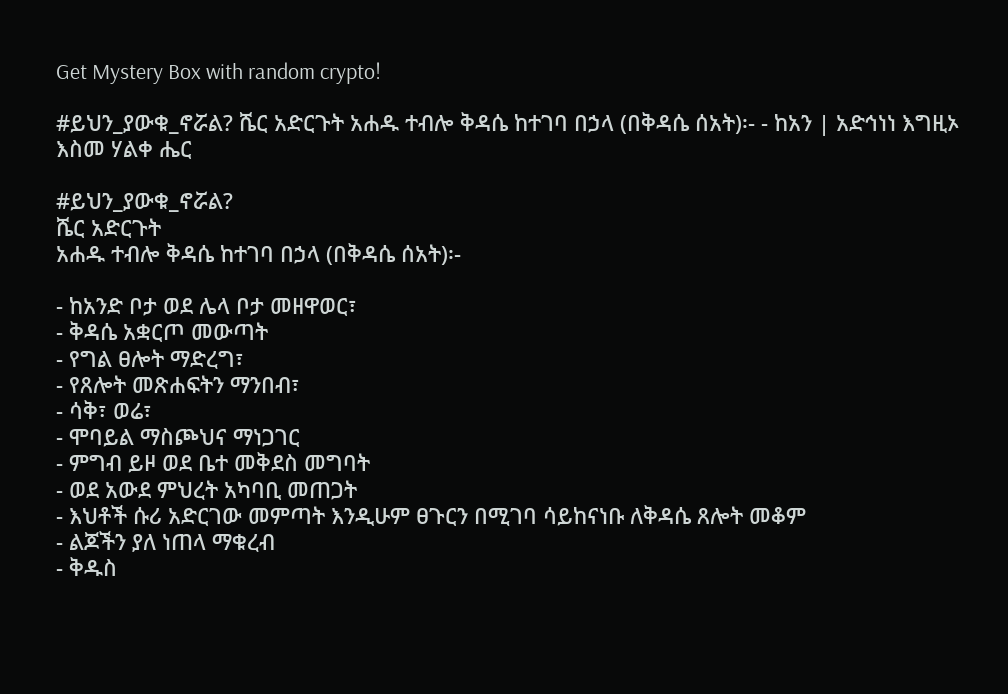Get Mystery Box with random crypto!

#ይህን_ያውቁ_ኖሯል? ሼር አድርጉት አሐዱ ተብሎ ቅዳሴ ከተገባ በኃላ (በቅዳሴ ሰአት)፡- - ከአን | አድኅነነ እግዚኦ እስመ ሃልቀ ሔር

#ይህን_ያውቁ_ኖሯል?
ሼር አድርጉት
አሐዱ ተብሎ ቅዳሴ ከተገባ በኃላ (በቅዳሴ ሰአት)፡-

- ከአንድ ቦታ ወደ ሌላ ቦታ መዘዋወር፣
- ቅዳሴ አቋርጦ መውጣት
- የግል ፀሎት ማድረግ፣
- የጸሎት መጽሐፍትን ማንበብ፣
- ሳቅ፣ ወሬ፣
- ሞባይል ማስጮህና ማነጋገር
- ምግብ ይዞ ወደ ቤተ መቅደስ መግባት
- ወደ አውደ ምህረት አካባቢ መጠጋት
- እህቶች ሱሪ አድርገው መምጣት እንዲሁም ፀጉርን በሚገባ ሳይከናነቡ ለቅዳሴ ጸሎት መቆም
- ልጆችን ያለ ነጠላ ማቁረብ
- ቅዱስ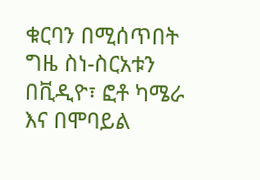ቁርባን በሚሰጥበት ግዜ ስነ-ስርአቱን በቪዲዮ፣ ፎቶ ካሜራ እና በሞባይል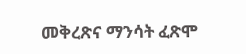መቅረጽና ማንሳት ፈጽሞ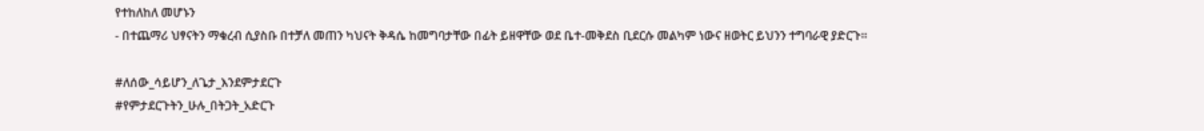የተከለከለ መሆኑን
- በተጨማሪ ህፃናትን ማቁረብ ሲያስቡ በተቻለ መጠን ካህናት ቅዳሴ ከመግባታቸው በፊት ይዘዋቸው ወደ ቤተ-መቅደስ ቢደርሱ መልካም ነውና ዘወትር ይህንን ተግባራዊ ያድርጉ።

#ለሰው_ሳይሆን_ለጌታ_እንደምታደርጉ
#የምታደርጉትን_ሁሉ_በትጋት_አድርጉ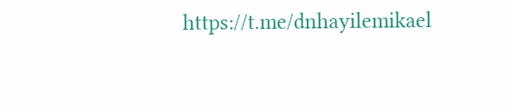https://t.me/dnhayilemikael